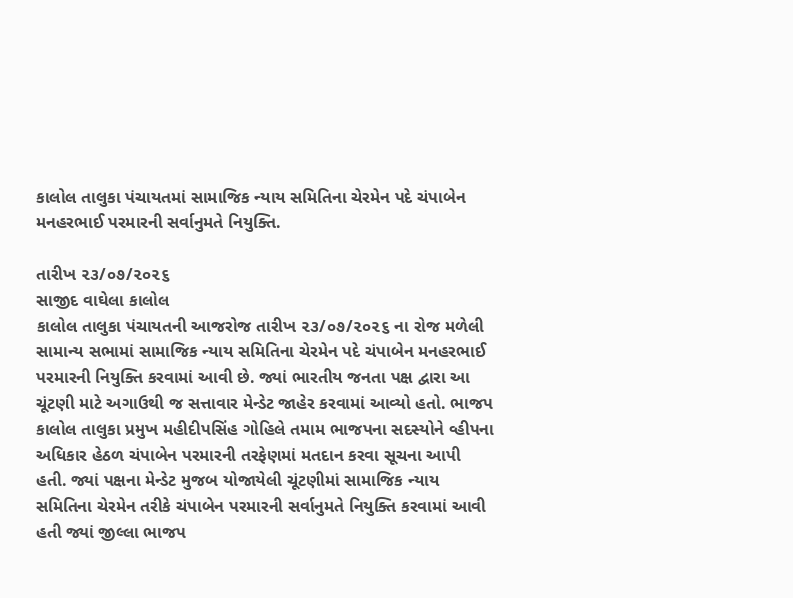કાલોલ તાલુકા પંચાયતમાં સામાજિક ન્યાય સમિતિના ચેરમેન પદે ચંપાબેન મનહરભાઈ પરમારની સર્વાનુમતે નિયુક્તિ.

તારીખ ૨૩/૦૭/૨૦૨૬
સાજીદ વાઘેલા કાલોલ
કાલોલ તાલુકા પંચાયતની આજરોજ તારીખ ૨૩/૦૭/૨૦૨૬ ના રોજ મળેલી સામાન્ય સભામાં સામાજિક ન્યાય સમિતિના ચેરમેન પદે ચંપાબેન મનહરભાઈ પરમારની નિયુક્તિ કરવામાં આવી છે. જ્યાં ભારતીય જનતા પક્ષ દ્વારા આ ચૂંટણી માટે અગાઉથી જ સત્તાવાર મેન્ડેટ જાહેર કરવામાં આવ્યો હતો. ભાજપ કાલોલ તાલુકા પ્રમુખ મહીદીપસિંહ ગોહિલે તમામ ભાજપના સદસ્યોને વ્હીપના અધિકાર હેઠળ ચંપાબેન પરમારની તરફેણમાં મતદાન કરવા સૂચના આપી હતી. જ્યાં પક્ષના મેન્ડેટ મુજબ યોજાયેલી ચૂંટણીમાં સામાજિક ન્યાય સમિતિના ચેરમેન તરીકે ચંપાબેન પરમારની સર્વાનુમતે નિયુક્તિ કરવામાં આવી હતી જ્યાં જીલ્લા ભાજપ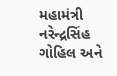મહામંત્રી નરેન્દ્રસિંહ ગોહિલ અને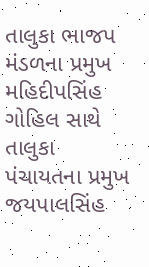તાલુકા ભાજપ મંડળના પ્રમુખ મહિદીપસિંહ ગોહિલ સાથે તાલુકા પંચાયતના પ્રમુખ જયપાલસિંહ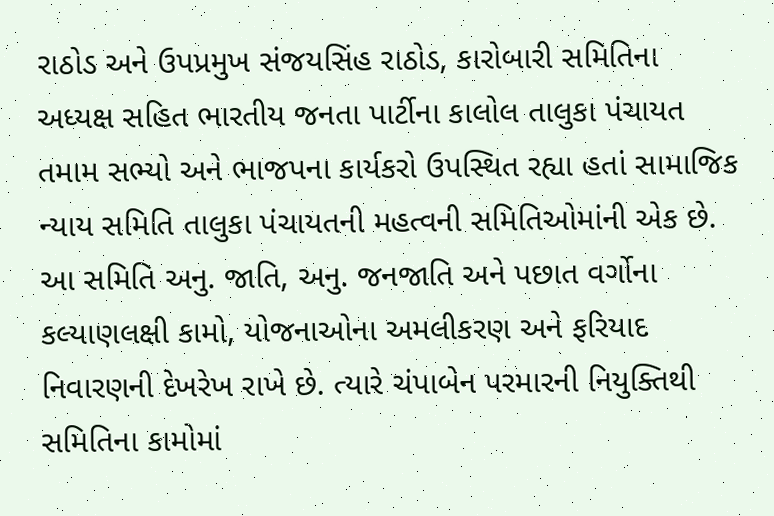રાઠોડ અને ઉપપ્રમુખ સંજયસિંહ રાઠોડ, કારોબારી સમિતિના અધ્યક્ષ સહિત ભારતીય જનતા પાર્ટીના કાલોલ તાલુકા પંચાયત તમામ સભ્યો અને ભાજપના કાર્યકરો ઉપસ્થિત રહ્યા હતાં સામાજિક ન્યાય સમિતિ તાલુકા પંચાયતની મહત્વની સમિતિઓમાંની એક છે. આ સમિતિ અનુ. જાતિ, અનુ. જનજાતિ અને પછાત વર્ગોના કલ્યાણલક્ષી કામો, યોજનાઓના અમલીકરણ અને ફરિયાદ નિવારણની દેખરેખ રાખે છે. ત્યારે ચંપાબેન પરમારની નિયુક્તિથી સમિતિના કામોમાં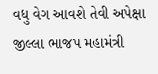વધુ વેગ આવશે તેવી અપેક્ષા જીલ્લા ભાજપ મહામંત્રી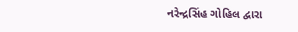નરેન્દ્રસિંહ ગોહિલ દ્વારા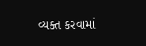વ્યક્ત કરવામાં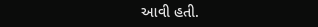આવી હતી.